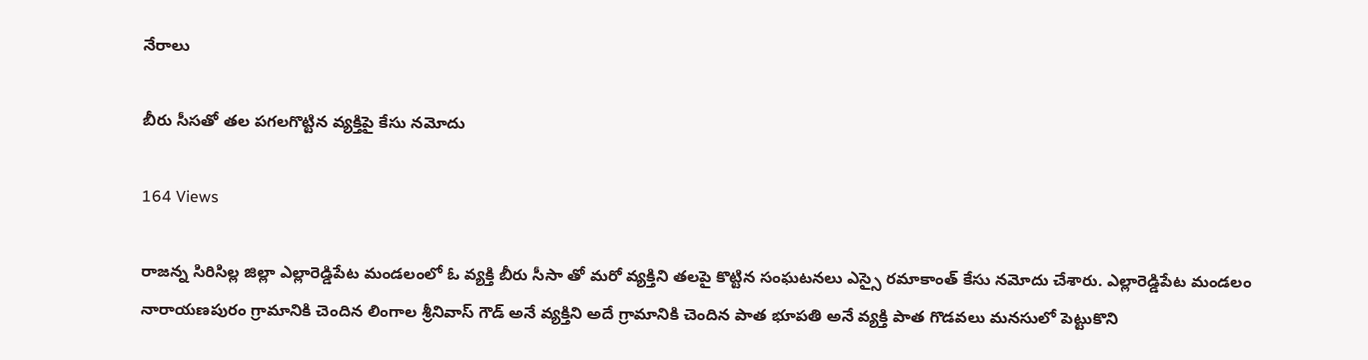నేరాలు

బీరు సీసతో తల పగలగొట్టిన వ్యక్తిపై కేసు నమోదు

164 Views

రాజన్న సిరిసిల్ల జిల్లా ఎల్లారెడ్డిపేట మండలంలో ఓ వ్యక్తి బీరు సీసా తో మరో వ్యక్తిని తలపై కొట్టిన సంఘటనలు ఎస్సై రమాకాంత్ కేసు నమోదు చేశారు. ఎల్లారెడ్డిపేట మండలం నారాయణపురం గ్రామానికి చెందిన లింగాల శ్రీనివాస్ గౌడ్ అనే వ్యక్తిని అదే గ్రామానికి చెందిన పాత భూపతి అనే వ్యక్తి పాత గొడవలు మనసులో పెట్టుకొని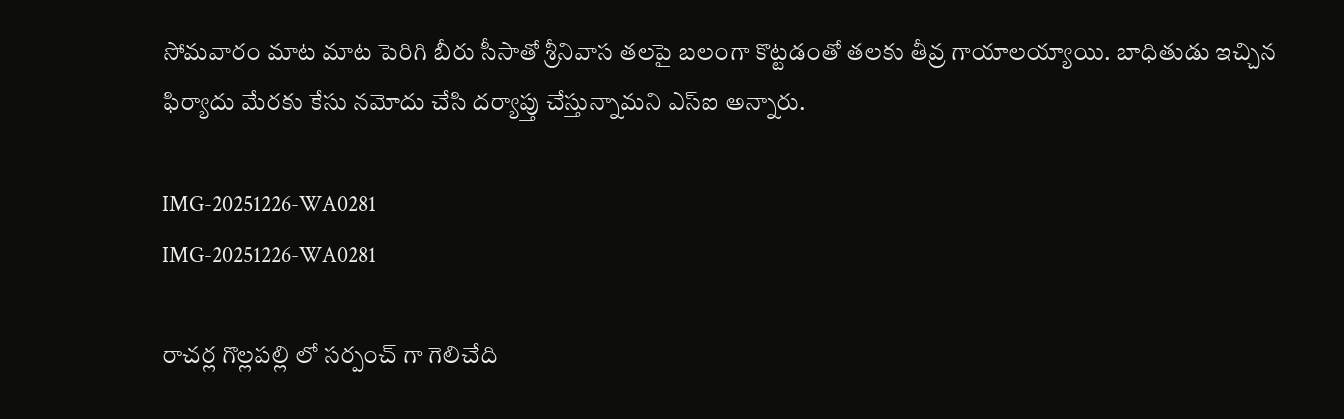సోమవారం మాట మాట పెరిగి బీరు సీసాతో శ్రీనివాస తలపై బలంగా కొట్టడంతో తలకు తీవ్ర గాయాలయ్యాయి. బాధితుడు ఇచ్చిన ఫిర్యాదు మేరకు కేసు నమోదు చేసి దర్యాప్తు చేస్తున్నామని ఎస్ఐ అన్నారు.

IMG-20251226-WA0281
IMG-20251226-WA0281

రాచర్ల గొల్లపల్లి లో సర్పంచ్ గా గెలిచేది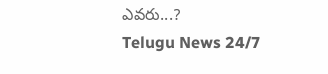ఎవరు...?
Telugu News 24/7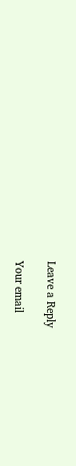Leave a Reply

Your email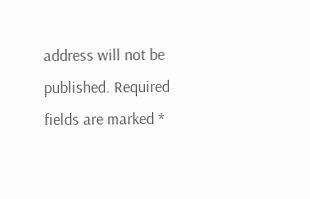address will not be published. Required fields are marked *